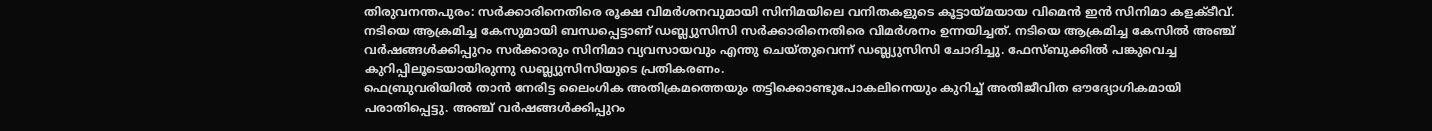തിരുവനന്തപുരം: സർക്കാരിനെതിരെ രൂക്ഷ വിമർശനവുമായി സിനിമയിലെ വനിതകളുടെ കൂട്ടായ്മയായ വിമെൻ ഇൻ സിനിമാ കളക്ടീവ്. നടിയെ ആക്രമിച്ച കേസുമായി ബന്ധപ്പെട്ടാണ് ഡബ്ല്യുസിസി സർക്കാരിനെതിരെ വിമർശനം ഉന്നയിച്ചത്. നടിയെ ആക്രമിച്ച കേസിൽ അഞ്ച് വർഷങ്ങൾക്കിപ്പുറം സർക്കാരും സിനിമാ വ്യവസായവും എന്തു ചെയ്തുവെന്ന് ഡബ്ല്യുസിസി ചോദിച്ചു. ഫേസ്ബുക്കിൽ പങ്കുവെച്ച കുറിപ്പിലൂടെയായിരുന്നു ഡബ്ല്യുസിസിയുടെ പ്രതികരണം.
ഫെബ്രുവരിയിൽ താൻ നേരിട്ട ലൈംഗിക അതിക്രമത്തെയും തട്ടിക്കൊണ്ടുപോകലിനെയും കുറിച്ച് അതിജീവിത ഔദ്യോഗികമായി പരാതിപ്പെട്ടു. അഞ്ച് വർഷങ്ങൾക്കിപ്പുറം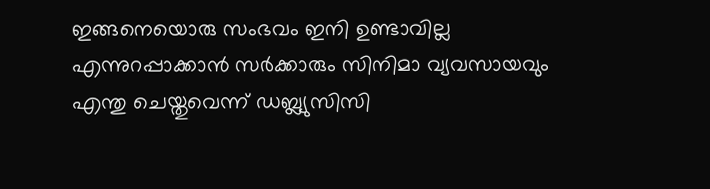ഇങ്ങനെയൊരു സംഭവം ഇനി ഉണ്ടാവില്ല എന്നുറപ്പാക്കാൻ സർക്കാരും സിനിമാ വ്യവസായവും എന്തു ചെയ്തുവെന്ന് ഡബ്ല്യുസിസി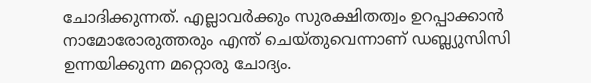ചോദിക്കുന്നത്. എല്ലാവർക്കും സുരക്ഷിതത്വം ഉറപ്പാക്കാൻ നാമോരോരുത്തരും എന്ത് ചെയ്തുവെന്നാണ് ഡബ്ല്യുസിസി ഉന്നയിക്കുന്ന മറ്റൊരു ചോദ്യം.